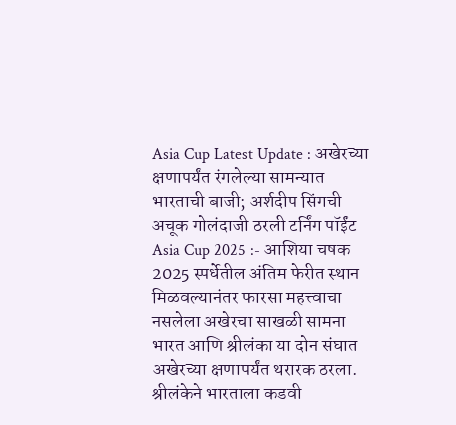Asia Cup Latest Update : अखेरच्या क्षणापर्यंत रंगलेल्या सामन्यात भारताची बाजी; अर्शदीप सिंगची अचूक गोलंदाजी ठरली टर्निंग पॉईंट
Asia Cup 2025 :- आशिया चषक 2025 स्पर्धेतील अंतिम फेरीत स्थान मिळवल्यानंतर फारसा महत्त्वाचा नसलेला अखेरचा साखळी सामना भारत आणि श्रीलंका या दोन संघात अखेरच्या क्षणापर्यंत थरारक ठरला. श्रीलंकेने भारताला कडवी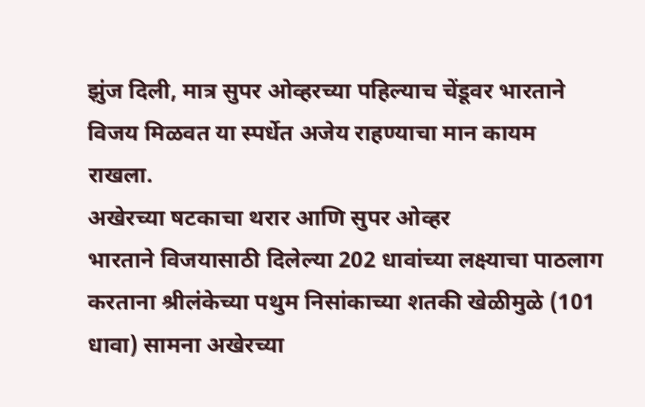झुंज दिली, मात्र सुपर ओव्हरच्या पहिल्याच चेंडूवर भारताने विजय मिळवत या स्पर्धेत अजेय राहण्याचा मान कायम राखला.
अखेरच्या षटकाचा थरार आणि सुपर ओव्हर
भारताने विजयासाठी दिलेल्या 202 धावांच्या लक्ष्याचा पाठलाग करताना श्रीलंकेच्या पथुम निसांकाच्या शतकी खेळीमुळे (101 धावा) सामना अखेरच्या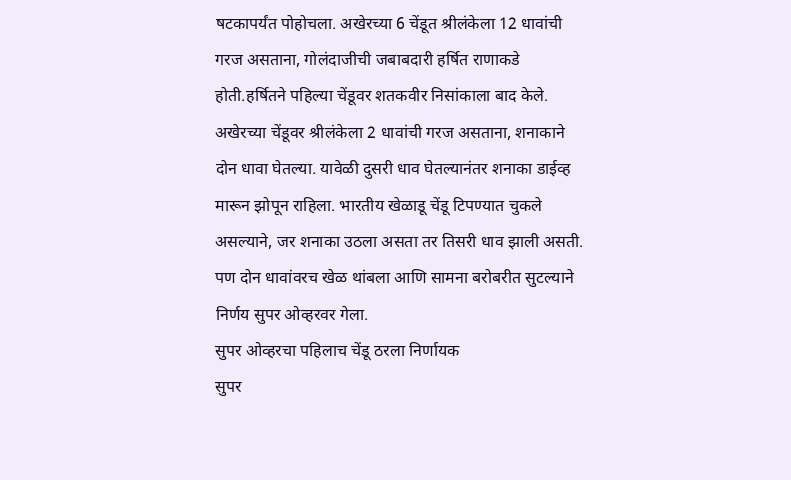षटकापर्यंत पोहोचला. अखेरच्या 6 चेंडूत श्रीलंकेला 12 धावांची गरज असताना, गोलंदाजीची जबाबदारी हर्षित राणाकडे होती.हर्षितने पहिल्या चेंडूवर शतकवीर निसांकाला बाद केले.
अखेरच्या चेंडूवर श्रीलंकेला 2 धावांची गरज असताना, शनाकाने दोन धावा घेतल्या. यावेळी दुसरी धाव घेतल्यानंतर शनाका डाईव्ह मारून झोपून राहिला. भारतीय खेळाडू चेंडू टिपण्यात चुकले असल्याने, जर शनाका उठला असता तर तिसरी धाव झाली असती. पण दोन धावांवरच खेळ थांबला आणि सामना बरोबरीत सुटल्याने निर्णय सुपर ओव्हरवर गेला.
सुपर ओव्हरचा पहिलाच चेंडू ठरला निर्णायक
सुपर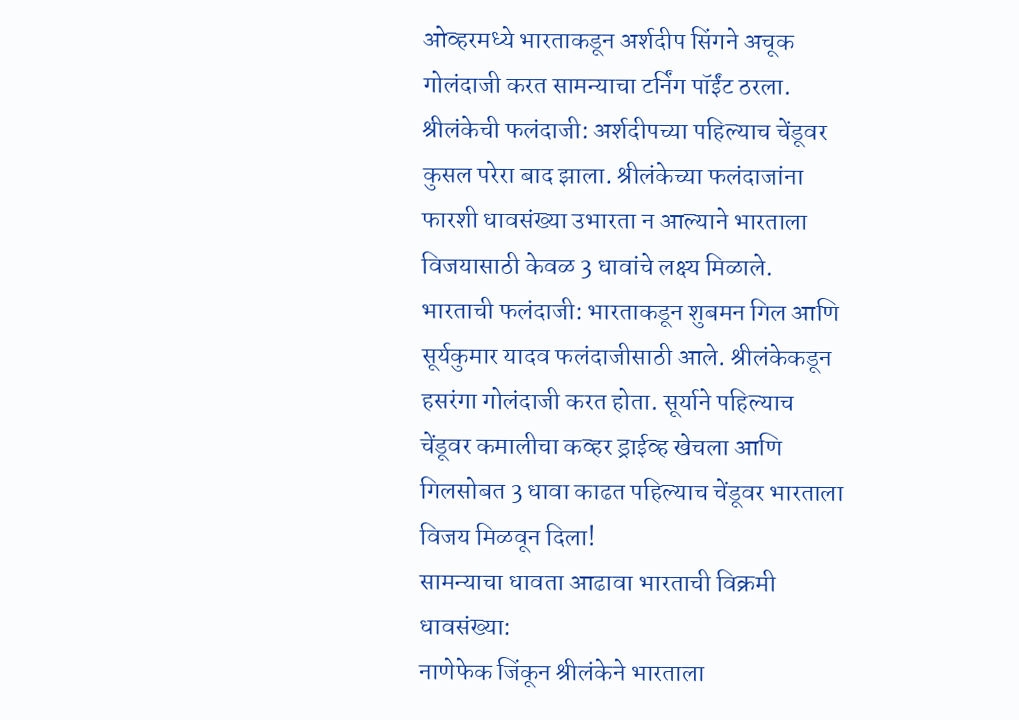ओव्हरमध्ये भारताकडून अर्शदीप सिंगने अचूक गोलंदाजी करत सामन्याचा टर्निंग पॉईंट ठरला.
श्रीलंकेची फलंदाजी: अर्शदीपच्या पहिल्याच चेंडूवर कुसल परेरा बाद झाला. श्रीलंकेच्या फलंदाजांना फारशी धावसंख्या उभारता न आल्याने भारताला विजयासाठी केवळ 3 धावांचे लक्ष्य मिळाले.
भारताची फलंदाजी: भारताकडून शुबमन गिल आणि सूर्यकुमार यादव फलंदाजीसाठी आले. श्रीलंकेकडून हसरंगा गोलंदाजी करत होता. सूर्याने पहिल्याच चेंडूवर कमालीचा कव्हर ड्राईव्ह खेचला आणि गिलसोबत 3 धावा काढत पहिल्याच चेंडूवर भारताला विजय मिळवून दिला!
सामन्याचा धावता आढावा भारताची विक्रमी धावसंख्या:
नाणेफेक जिंकून श्रीलंकेने भारताला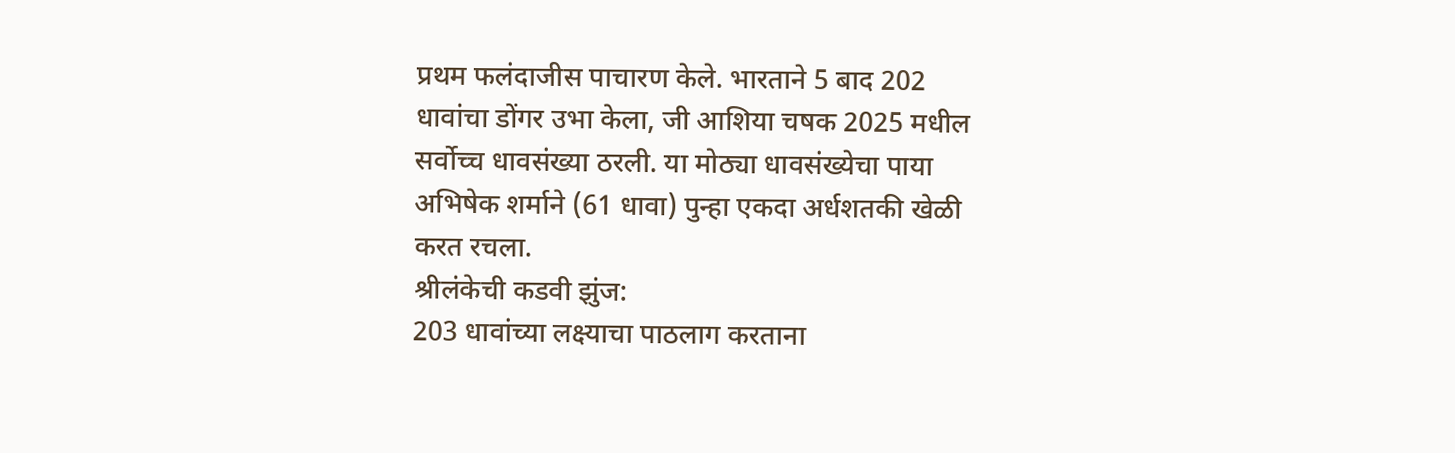प्रथम फलंदाजीस पाचारण केले. भारताने 5 बाद 202 धावांचा डोंगर उभा केला, जी आशिया चषक 2025 मधील सर्वोच्च धावसंख्या ठरली. या मोठ्या धावसंख्येचा पाया अभिषेक शर्माने (61 धावा) पुन्हा एकदा अर्धशतकी खेळी करत रचला.
श्रीलंकेची कडवी झुंज:
203 धावांच्या लक्ष्याचा पाठलाग करताना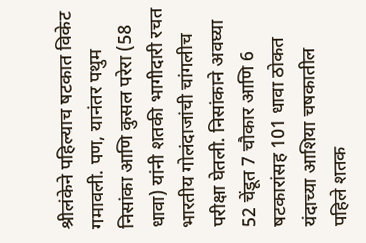श्रीलंकेने पहिल्याच षटकात विकेट गमावली. पण, यानंतर पथुम निसांका आणि कुसल परेरा (58 धावा) यांनी शतकी भागीदारी रचत भारतीय गोलंदाजांची चांगलीच परीक्षा घेतली. निसांकाने अवघ्या 52 चेंडूत 7 चौकार आणि 6 षटकारांसह 101 धावा ठोकत यंदाच्या आशिया चषकातील पहिले शतक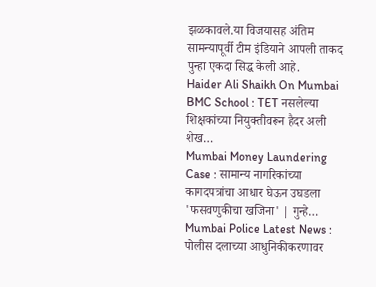झळकावले.या विजयासह अंतिम सामन्यापूर्वी टीम इंडियाने आपली ताकद पुन्हा एकदा सिद्ध केली आहे.
Haider Ali Shaikh On Mumbai BMC School : TET नसलेल्या शिक्षकांच्या नियुक्तीवरून हैदर अली शेख…
Mumbai Money Laundering Case : सामान्य नागरिकांच्या कागदपत्रांचा आधार घेऊन उघडला 'फसवणुकीचा खजिना' | गुन्हे…
Mumbai Police Latest News : पोलीस दलाच्या आधुनिकीकरणावर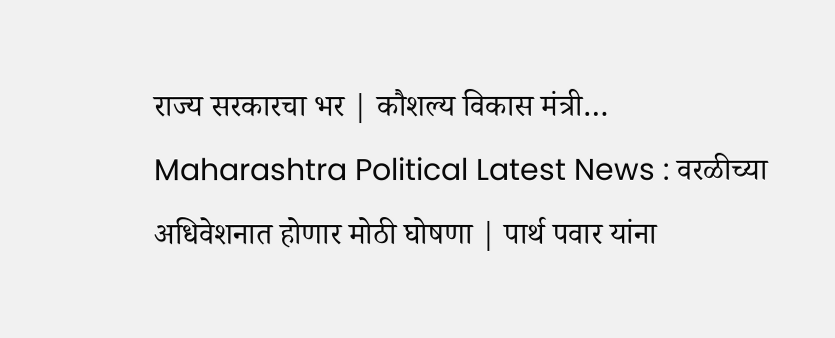राज्य सरकारचा भर | कौशल्य विकास मंत्री…
Maharashtra Political Latest News : वरळीच्या अधिवेशनात होणार मोठी घोषणा | पार्थ पवार यांना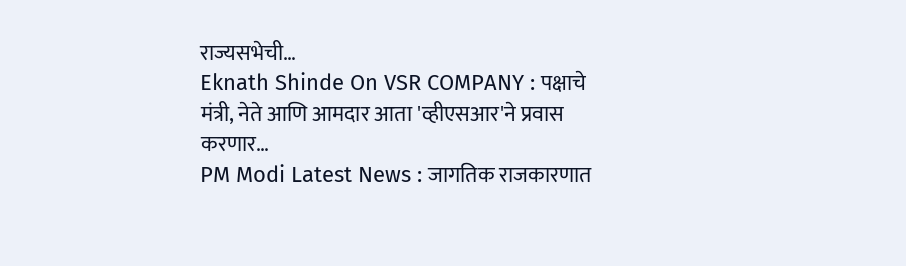राज्यसभेची…
Eknath Shinde On VSR COMPANY : पक्षाचे मंत्री, नेते आणि आमदार आता 'व्हीएसआर'ने प्रवास करणार…
PM Modi Latest News : जागतिक राजकारणात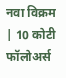नवा विक्रम | 10 कोटी फॉलोअर्स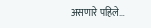असणारे पहिले…